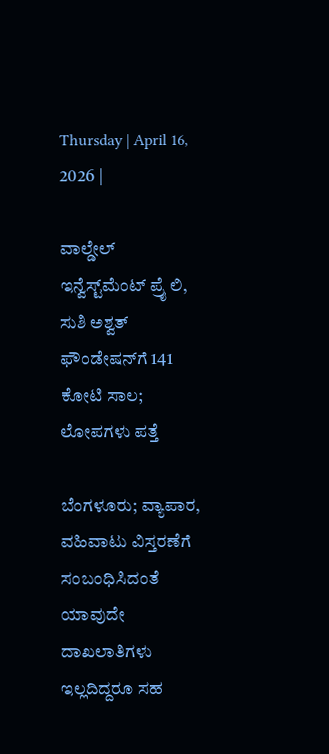Thursday | April 16, 2026 |

ವಾಲ್ಡೇಲ್‌ ಇನ್ವೆಸ್ಟ್‌ಮೆಂಟ್‌ ಪ್ರೈ ಲಿ, ಸುಶಿ ಅಶ್ವತ್ ಫೌಂಡೇಷನ್‌ಗೆ 141 ಕೋಟಿ ಸಾಲ; ಲೋಪಗಳು ಪತ್ತೆ

ಬೆಂಗಳೂರು; ವ್ಯಾಪಾರ, ವಹಿವಾಟು ವಿಸ್ತರಣೆಗೆ ಸಂಬಂಧಿಸಿದಂತೆ ಯಾವುದೇ ದಾಖಲಾತಿಗಳು ಇಲ್ಲದಿದ್ದರೂ ಸಹ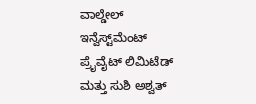ವಾಲ್ಡೇಲ್‌ ಇನ್ವೆಸ್ಟ್‌ಮೆಂಟ್‌ ಪ್ರೈವೈಟ್‌ ಲಿಮಿಟೆಡ್‌ ಮತ್ತು ಸುಶಿ ಅಶ್ವತ್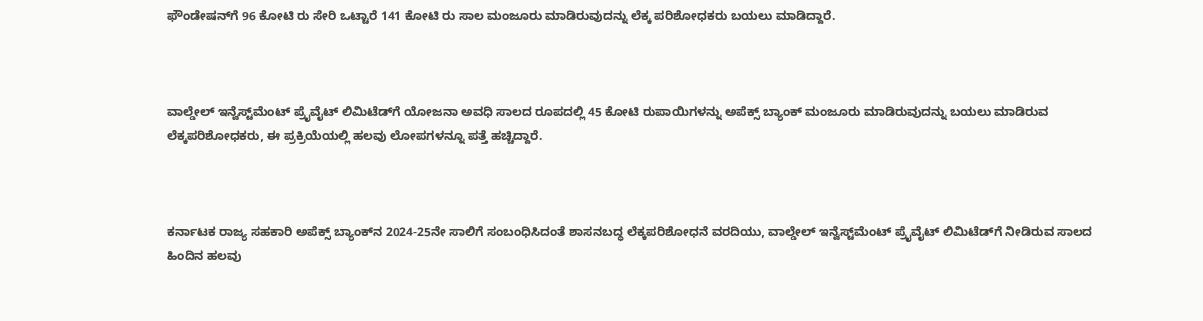ಫೌಂಡೇಷನ್‌ಗೆ 96 ಕೋಟಿ ರು ಸೇರಿ ಒಟ್ಟಾರೆ 141 ಕೋಟಿ ರು ಸಾಲ ಮಂಜೂರು ಮಾಡಿರುವುದನ್ನು ಲೆಕ್ಕ ಪರಿಶೋಧಕರು ಬಯಲು ಮಾಡಿದ್ದಾರೆ.



ವಾಲ್ಡೇಲ್‌ ಇನ್ವೆಸ್ಟ್‌ಮೆಂಟ್‌ ಪ್ರೈವೈಟ್‌ ಲಿಮಿಟೆಡ್‌ಗೆ ಯೋಜನಾ ಅವಧಿ ಸಾಲದ ರೂಪದಲ್ಲಿ 45 ಕೋಟಿ ರುಪಾಯಿಗಳನ್ನು ಅಪೆಕ್ಸ್‌ ಬ್ಯಾಂಕ್ ಮಂಜೂರು ಮಾಡಿರುವುದನ್ನು ಬಯಲು ಮಾಡಿರುವ ಲೆಕ್ಕಪರಿಶೋಧಕರು, ಈ ಪ್ರಕ್ರಿಯೆಯಲ್ಲಿ ಹಲವು ಲೋಪಗಳನ್ನೂ ಪತ್ತೆ ಹಚ್ಚಿದ್ದಾರೆ.



ಕರ್ನಾಟಕ ರಾಜ್ಯ ಸಹಕಾರಿ ಅಪೆಕ್ಸ್‌ ಬ್ಯಾಂಕ್‌ನ 2024-25ನೇ ಸಾಲಿಗೆ ಸಂಬಂಧಿಸಿದಂತೆ ಶಾಸನಬದ್ಧ ಲೆಕ್ಕಪರಿಶೋಧನೆ ವರದಿಯು, ವಾಲ್ಡೇಲ್‌ ಇನ್ವೆಸ್ಟ್‌ಮೆಂಟ್‌ ಪ್ರೈವೈಟ್ ಲಿಮಿಟೆಡ್‌ಗೆ ನೀಡಿರುವ ಸಾಲದ ಹಿಂದಿನ ಹಲವು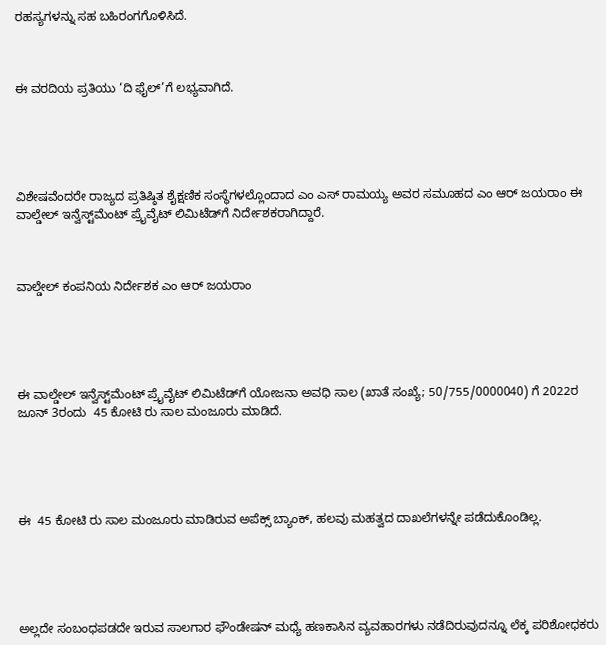ರಹಸ್ಯಗಳನ್ನು ಸಹ ಬಹಿರಂಗಗೊಳಿಸಿದೆ.



ಈ ವರದಿಯ ಪ್ರತಿಯು ‘ದಿ ಫೈಲ್’ಗೆ ಲಭ್ಯವಾಗಿದೆ.





ವಿಶೇಷವೆಂದರೇ ರಾಜ್ಯದ ಪ್ರತಿಷ್ಠಿತ ಶೈಕ್ಷಣಿಕ ಸಂಸ್ಥೆಗಳಲ್ಲೊಂದಾದ ಎಂ ಎಸ್‌ ರಾಮಯ್ಯ ಅವರ ಸಮೂಹದ ಎಂ ಆರ್‍‌ ಜಯರಾಂ ಈ ವಾಲ್ಡೇಲ್‌ ಇನ್ವೆಸ್ಟ್‌ಮೆಂಟ್‌ ಪ್ರೈವೈಟ್ ಲಿಮಿಟೆಡ್‌ಗೆ ನಿರ್ದೇಶಕರಾಗಿದ್ದಾರೆ.



ವಾಲ್ಡೇಲ್ ಕಂಪನಿಯ ನಿರ್ದೇಶಕ ಎಂ ಆರ್ ಜಯರಾಂ





ಈ ವಾಲ್ಡೇಲ್‌ ಇನ್ವೆಸ್ಟ್‌ಮೆಂಟ್‌ ಪ್ರೈವೈಟ್ ಲಿಮಿಟೆಡ್‌ಗೆ ಯೋಜನಾ ಅವಧಿ ಸಾಲ (ಖಾತೆ ಸಂಖ್ಯೆ; 50/755/0000040) ಗೆ 2022ರ ಜೂನ್‌ 3ರಂದು  45 ಕೋಟಿ ರು ಸಾಲ ಮಂಜೂರು ಮಾಡಿದೆ.





ಈ  45 ಕೋಟಿ ರು ಸಾಲ ಮಂಜೂರು ಮಾಡಿರುವ ಅಪೆಕ್ಸ್‌ ಬ್ಯಾಂಕ್‌, ಹಲವು ಮಹತ್ವದ ದಾಖಲೆಗಳನ್ನೇ ಪಡೆದುಕೊಂಡಿಲ್ಲ.





ಅಲ್ಲದೇ ಸಂಬಂಧಪಡದೇ ಇರುವ ಸಾಲಗಾರ ಫೌಂಡೇ‍ಷನ್‌ ಮಧ್ಯೆ ಹಣಕಾಸಿನ ವ್ಯವಹಾರಗಳು ನಡೆದಿರುವುದನ್ನೂ ಲೆಕ್ಕ ಪರಿಶೋಧಕರು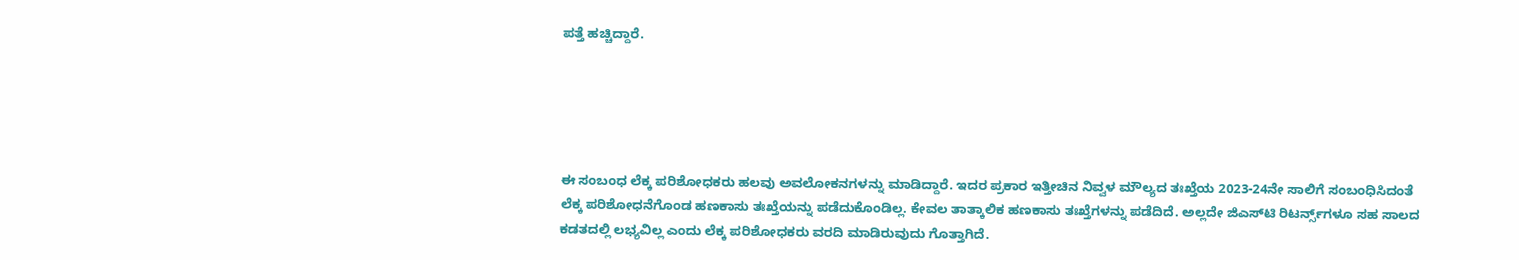ಪತ್ತೆ ಹಚ್ಚಿದ್ದಾರೆ.





ಈ ಸಂಬಂಧ ಲೆಕ್ಕ ಪರಿಶೋಧಕರು ಹಲವು ಅವಲೋಕನಗಳನ್ನು ಮಾಡಿದ್ದಾರೆ. ಇದರ ಪ್ರಕಾರ ಇತ್ತೀಚಿನ ನಿವ್ವಳ ಮೌಲ್ಯದ ತಃಖ್ತೆಯ 2023-24ನೇ ಸಾಲಿಗೆ ಸಂಬಂಧಿಸಿದಂತೆ ಲೆಕ್ಕ ಪರಿಶೋಧನೆಗೊಂಡ ಹಣಕಾಸು ತಃಖ್ತೆಯನ್ನು ಪಡೆದುಕೊಂಡಿಲ್ಲ. ಕೇವಲ ತಾತ್ಕಾಲಿಕ ಹಣಕಾಸು ತಃಖ್ತೆಗಳನ್ನು ಪಡೆದಿದೆ. ಅಲ್ಲದೇ ಜಿಎಸ್‌ಟಿ ರಿಟರ್ನ್ಸ್‌ಗಳೂ ಸಹ ಸಾಲದ ಕಡತದಲ್ಲಿ ಲಭ್ಯವಿಲ್ಲ ಎಂದು ಲೆಕ್ಕ ಪರಿಶೋಧಕರು ವರದಿ ಮಾಡಿರುವುದು ಗೊತ್ತಾಗಿದೆ.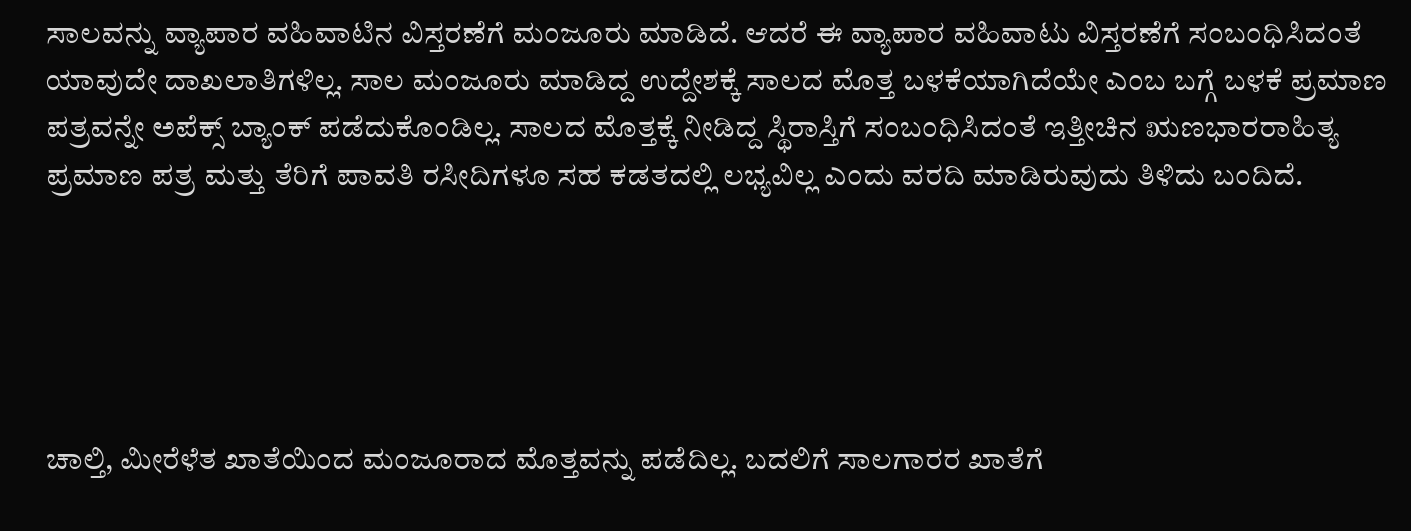ಸಾಲವನ್ನು ವ್ಯಾಪಾರ ವಹಿವಾಟಿನ ವಿಸ್ತರಣೆಗೆ ಮಂಜೂರು ಮಾಡಿದೆ. ಆದರೆ ಈ ವ್ಯಾಪಾರ ವಹಿವಾಟು ವಿಸ್ತರಣೆಗೆ ಸಂಬಂಧಿಸಿದಂತೆ ಯಾವುದೇ ದಾಖಲಾತಿಗಳಿಲ್ಲ. ಸಾಲ ಮಂಜೂರು ಮಾಡಿದ್ದ ಉದ್ದೇಶಕ್ಕೆ ಸಾಲದ ಮೊತ್ತ ಬಳಕೆಯಾಗಿದೆಯೇ ಎಂಬ ಬಗ್ಗೆ ಬಳಕೆ ಪ್ರಮಾಣ ಪತ್ರವನ್ನೇ ಅಪೆಕ್ಸ್‌ ಬ್ಯಾಂಕ್‌ ಪಡೆದುಕೊಂಡಿಲ್ಲ. ಸಾಲದ ಮೊತ್ತಕ್ಕೆ ನೀಡಿದ್ದ ಸ್ಥಿರಾಸ್ತಿಗೆ ಸಂಬಂಧಿಸಿದಂತೆ ಇತ್ತೀಚಿನ ಋಣಭಾರರಾಹಿತ್ಯ ಪ್ರಮಾಣ ಪತ್ರ ಮತ್ತು ತೆರಿಗೆ ಪಾವತಿ ರಸೀದಿಗಳೂ ಸಹ ಕಡತದಲ್ಲಿ ಲಭ್ಯವಿಲ್ಲ ಎಂದು ವರದಿ ಮಾಡಿರುವುದು ತಿಳಿದು ಬಂದಿದೆ.





ಚಾಲ್ತಿ, ಮೀರೆಳೆತ ಖಾತೆಯಿಂದ ಮಂಜೂರಾದ ಮೊತ್ತವನ್ನು ಪಡೆದಿಲ್ಲ. ಬದಲಿಗೆ ಸಾಲಗಾರರ ಖಾತೆಗೆ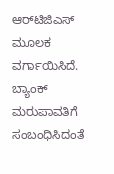ಆರ್‍‌ಟಿಜಿಎಸ್‌ ಮೂಲಕ ವರ್ಗಾಯಿಸಿದೆ. ಬ್ಯಾಂಕ್‌ ಮರುಪಾವತಿಗೆ ಸಂಬಂಧಿಸಿದಂತೆ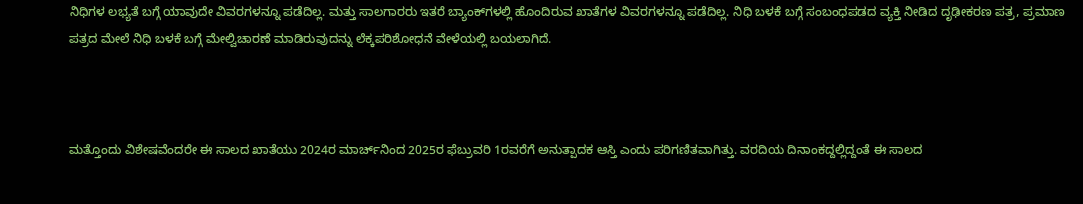ನಿಧಿಗಳ ಲಭ್ಯತೆ ಬಗ್ಗೆ ಯಾವುದೇ ವಿವರಗಳನ್ನೂ ಪಡೆದಿಲ್ಲ. ಮತ್ತು ಸಾಲಗಾರರು ಇತರೆ ಬ್ಯಾಂಕ್‌ಗಳಲ್ಲಿ ಹೊಂದಿರುವ ಖಾತೆಗಳ ವಿವರಗಳನ್ನೂ ಪಡೆದಿಲ್ಲ. ನಿಧಿ ಬಳಕೆ ಬಗ್ಗೆ ಸಂಬಂಧಪಡದ ವ್ಯಕ್ತಿ ನೀಡಿದ ದೃಢೀಕರಣ ಪತ್ರ, ಪ್ರಮಾಣ ಪತ್ರದ ಮೇಲೆ ನಿಧಿ ಬಳಕೆ ಬಗ್ಗೆ ಮೇಲ್ವಿಚಾರಣೆ ಮಾಡಿರುವುದನ್ನು ಲೆಕ್ಕಪರಿಶೋಧನೆ ವೇಳೆಯಲ್ಲಿ ಬಯಲಾಗಿದೆ.



ಮತ್ತೊಂದು ವಿಶೇಷವೆಂದರೇ ಈ ಸಾಲದ ಖಾತೆಯು 2024ರ ಮಾರ್ಚ್‌ನಿಂದ 2025ರ ಫೆಬ್ರುವರಿ 1ರವರೆಗೆ ಅನುತ್ಪಾದಕ ಆಸ್ತಿ ಎಂದು ಪರಿಗಣಿತವಾಗಿತ್ತು. ವರದಿಯ ದಿನಾಂಕದ್ದಲ್ಲಿದ್ದಂತೆ ಈ ಸಾಲದ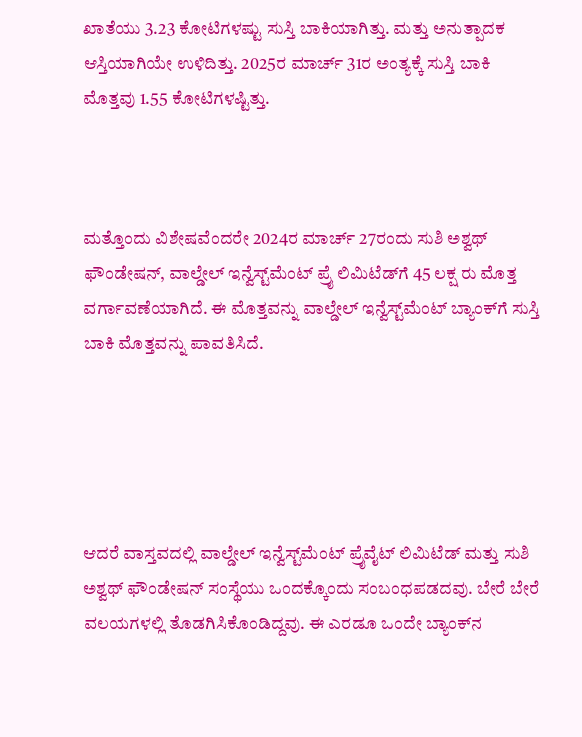ಖಾತೆಯು 3.23 ಕೋಟಿಗಳಷ್ಟು ಸುಸ್ತಿ ಬಾಕಿಯಾಗಿತ್ತು. ಮತ್ತು ಅನುತ್ಪಾದಕ ಆಸ್ತಿಯಾಗಿಯೇ ಉಳಿದಿತ್ತು. 2025ರ ಮಾರ್ಚ್‌ 31ರ ಅಂತ್ಯಕ್ಕೆ ಸುಸ್ತಿ ಬಾಕಿ ಮೊತ್ತವು 1.55 ಕೋಟಿಗಳಷ್ಟಿತ್ತು.



ಮತ್ತೊಂದು ವಿಶೇಷವೆಂದರೇ 2024ರ ಮಾರ್ಚ್‌ 27ರಂದು ಸುಶಿ ಅಶ್ವಥ್‌ ಫೌಂಡೇಷನ್‌, ವಾಲ್ಡೇಲ್‌ ಇನ್ವೆಸ್ಟ್‌ಮೆಂಟ್‌ ಪ್ರೈ ಲಿಮಿಟೆಡ್‌ಗೆ 45 ಲಕ್ಷ ರು ಮೊತ್ತ ವರ್ಗಾವಣೆಯಾಗಿದೆ. ಈ ಮೊತ್ತವನ್ನು ವಾಲ್ಡೇಲ್‌ ಇನ್ವೆಸ್ಟ್‌ಮೆಂಟ್‌ ಬ್ಯಾಂಕ್‌ಗೆ ಸುಸ್ತಿ ಬಾಕಿ ಮೊತ್ತವನ್ನು ಪಾವತಿಸಿದೆ.





ಆದರೆ ವಾಸ್ತವದಲ್ಲಿ ವಾಲ್ಡೇಲ್‌ ಇನ್ವೆಸ್ಟ್‌ಮೆಂಟ್‌ ಪ್ರೈವೈಟ್‌ ಲಿಮಿಟೆಡ್ ಮತ್ತು ಸುಶಿ ಅಶ್ವಥ್‌ ಫೌಂಡೇಷನ್‌ ಸಂಸ್ಥೆಯು ಒಂದಕ್ಕೊಂದು ಸಂಬಂಧಪಡದವು. ಬೇರೆ ಬೇರೆ ವಲಯಗಳಲ್ಲಿ ತೊಡಗಿಸಿಕೊಂಡಿದ್ದವು. ಈ ಎರಡೂ ಒಂದೇ ಬ್ಯಾಂಕ್‌ನ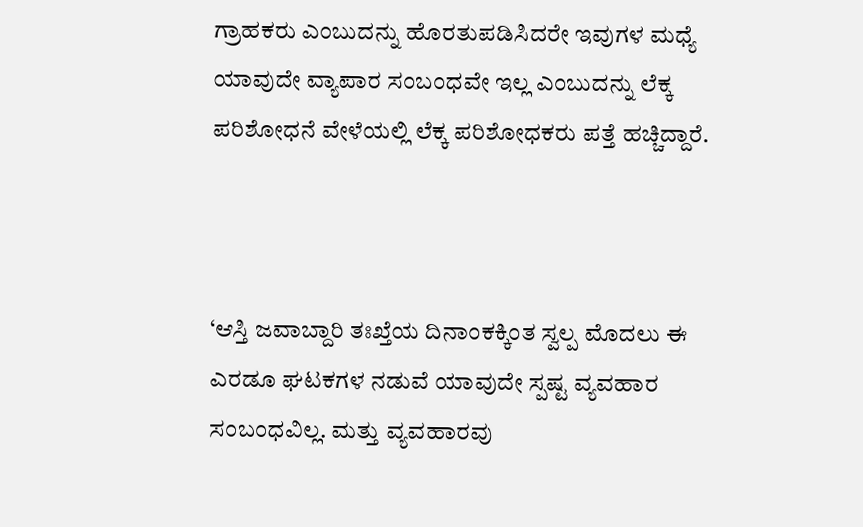ಗ್ರಾಹಕರು ಎಂಬುದನ್ನು ಹೊರತುಪಡಿಸಿದರೇ ಇವುಗಳ ಮಧ್ಯೆ ಯಾವುದೇ ವ್ಯಾಪಾರ ಸಂಬಂಧವೇ ಇಲ್ಲ ಎಂಬುದನ್ನು ಲೆಕ್ಕ ಪರಿಶೋಧನೆ ವೇಳೆಯಲ್ಲಿ ಲೆಕ್ಕ ಪರಿಶೋಧಕರು ಪತ್ತೆ ಹಚ್ಚಿದ್ದಾರೆ.



‘ಆಸ್ತಿ ಜವಾಬ್ದಾರಿ ತಃಖ್ತೆಯ ದಿನಾಂಕಕ್ಕಿಂತ ಸ್ವಲ್ಪ ಮೊದಲು ಈ ಎರಡೂ ಘಟಕಗಳ ನಡುವೆ ಯಾವುದೇ ಸ್ಪಷ್ಟ ವ್ಯವಹಾರ ಸಂಬಂಧವಿಲ್ಲ. ಮತ್ತು ವ್ಯವಹಾರವು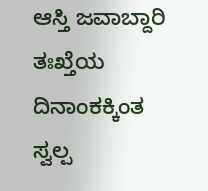ಆಸ್ತಿ ಜವಾಬ್ದಾರಿ ತಃಖ್ತೆಯ ದಿನಾಂಕಕ್ಕಿಂತ ಸ್ವಲ್ಪ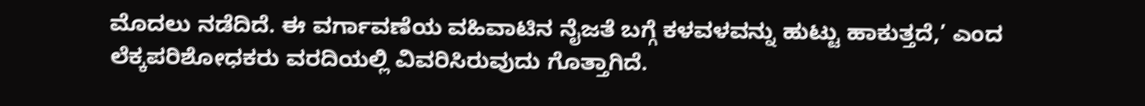ಮೊದಲು ನಡೆದಿದೆ. ಈ ವರ್ಗಾವಣೆಯ ವಹಿವಾಟಿನ ನೈಜತೆ ಬಗ್ಗೆ ಕಳವಳವನ್ನು ಹುಟ್ಟು ಹಾಕುತ್ತದೆ,’ ಎಂದ ಲೆಕ್ಕಪರಿಶೋಧಕರು ವರದಿಯಲ್ಲಿ ವಿವರಿಸಿರುವುದು ಗೊತ್ತಾಗಿದೆ.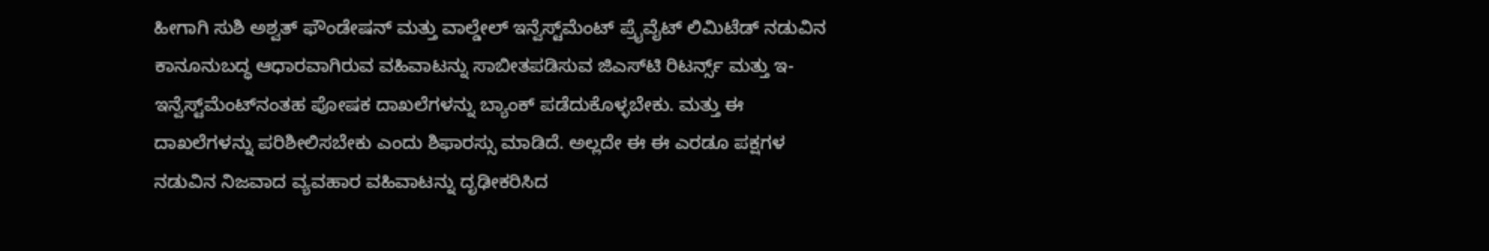ಹೀಗಾಗಿ ಸುಶಿ ಅಶ್ವತ್‌ ಫೌಂಡೇಷನ್‌ ಮತ್ತು ವಾಲ್ಡೇಲ್‌ ಇನ್ವೆಸ್ಟ್‌ಮೆಂಟ್‌ ಪ್ರೈವೈಟ್‌ ಲಿಮಿಟೆಡ್‌ ನಡುವಿನ ಕಾನೂನುಬದ್ಧ ಆಧಾರವಾಗಿರುವ ವಹಿವಾಟನ್ನು ಸಾಬೀತಪಡಿಸುವ ಜಿಎಸ್‌ಟಿ ರಿಟರ್ನ್ಸ್‌ ಮತ್ತು ಇ-ಇನ್ವೆಸ್ಟ್‌ಮೆಂಟ್‌ನಂತಹ ಪೋಷಕ ದಾಖಲೆಗಳನ್ನು ಬ್ಯಾಂಕ್‌ ಪಡೆದುಕೊಳ್ಳಬೇಕು. ಮತ್ತು ಈ ದಾಖಲೆಗಳನ್ನು ಪರಿಶೀಲಿಸಬೇಕು ಎಂದು ಶಿಫಾರಸ್ಸು ಮಾಡಿದೆ. ಅಲ್ಲದೇ ಈ ಈ ಎರಡೂ ಪಕ್ಷಗಳ ನಡುವಿನ ನಿಜವಾದ ವ್ಯವಹಾರ ವಹಿವಾಟನ್ನು ದೃಢೀಕರಿಸಿದ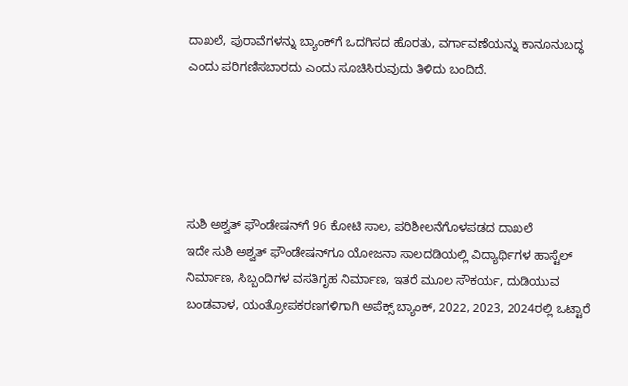ದಾಖಲೆ, ಪುರಾವೆಗಳನ್ನು ಬ್ಯಾಂಕ್‌ಗೆ ಒದಗಿಸದ ಹೊರತು, ವರ್ಗಾವಣೆಯನ್ನು ಕಾನೂನುಬದ್ಧ ಎಂದು ಪರಿಗಣಿಸಬಾರದು ಎಂದು ಸೂಚಿಸಿರುವುದು ತಿಳಿದು ಬಂದಿದೆ.





ಸುಶಿ ಅಶ್ವತ್‌ ಫೌಂಡೇಷನ್‌ಗೆ 96 ಕೋಟಿ ಸಾಲ, ಪರಿಶೀಲನೆಗೊಳಪಡದ ದಾಖಲೆ
ಇದೇ ಸುಶಿ ಅಶ್ವತ್‌ ಫೌಂಡೇಷನ್‌ಗೂ ಯೋಜನಾ ಸಾಲದಡಿಯಲ್ಲಿ ವಿದ್ಯಾರ್ಥಿಗಳ ಹಾಸ್ಟೆಲ್‌ ನಿರ್ಮಾಣ, ಸಿಬ್ಬಂದಿಗಳ ವಸತಿಗೃಹ ನಿರ್ಮಾಣ, ಇತರೆ ಮೂಲ ಸೌಕರ್ಯ, ದುಡಿಯುವ ಬಂಡವಾಳ, ಯಂತ್ರೋಪಕರಣಗಳಿಗಾಗಿ ಅಪೆಕ್ಸ್‌ ಬ್ಯಾಂಕ್‌, 2022, 2023, 2024ರಲ್ಲಿ ಒಟ್ಟಾರೆ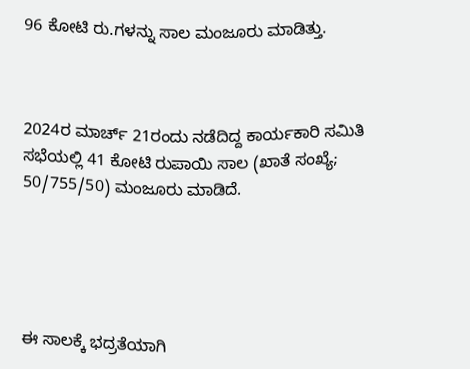96 ಕೋಟಿ ರು.ಗಳನ್ನು ಸಾಲ ಮಂಜೂರು ಮಾಡಿತ್ತು.



2024ರ ಮಾರ್ಚ್‌ 21ರಂದು ನಡೆದಿದ್ದ ಕಾರ್ಯಕಾರಿ ಸಮಿತಿ ಸಭೆಯಲ್ಲಿ 41 ಕೋಟಿ ರುಪಾಯಿ ಸಾಲ (ಖಾತೆ ಸಂಖ್ಯೆ; 50/755/50) ಮಂಜೂರು ಮಾಡಿದೆ.





ಈ ಸಾಲಕ್ಕೆ ಭದ್ರತೆಯಾಗಿ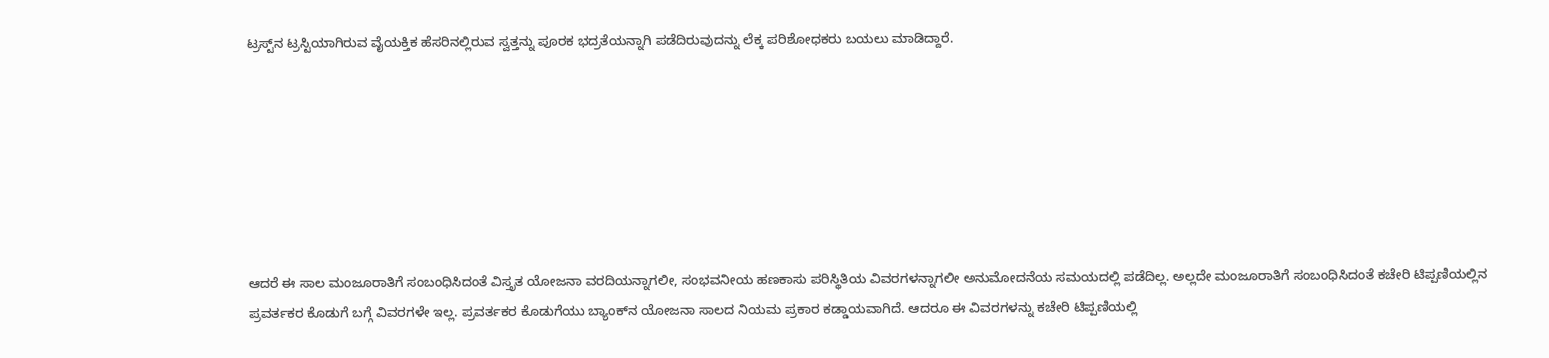ಟ್ರಸ್ಟ್‌ನ ಟ್ರಸ್ಟಿಯಾಗಿರುವ ವೈಯಕ್ತಿಕ ಹೆಸರಿನಲ್ಲಿರುವ ಸ್ವತ್ತನ್ನು ಪೂರಕ ಭದ್ರತೆಯನ್ನಾಗಿ ಪಡೆದಿರುವುದನ್ನು ಲೆಕ್ಕ ಪರಿಶೋಧಕರು ಬಯಲು ಮಾಡಿದ್ದಾರೆ.







ಆದರೆ ಈ ಸಾಲ ಮಂಜೂರಾತಿಗೆ ಸಂಬಂಧಿಸಿದಂತೆ ವಿಸ್ತೃತ ಯೋಜನಾ ವರದಿಯನ್ನಾಗಲೀ, ಸಂಭವನೀಯ ಹಣಕಾಸು ಪರಿಸ್ಥಿತಿಯ ವಿವರಗಳನ್ನಾಗಲೀ ಅನುಮೋದನೆಯ ಸಮಯದಲ್ಲಿ ಪಡೆದಿಲ್ಲ. ಅಲ್ಲದೇ ಮಂಜೂರಾತಿಗೆ ಸಂಬಂಧಿಸಿದಂತೆ ಕಚೇರಿ ಟಿಪ್ಪಣಿಯಲ್ಲಿನ ಪ್ರವರ್ತಕರ ಕೊಡುಗೆ ಬಗ್ಗೆ ವಿವರಗಳೇ ಇಲ್ಲ. ಪ್ರವರ್ತಕರ ಕೊಡುಗೆಯು ಬ್ಯಾಂಕ್‌ನ ಯೋಜನಾ ಸಾಲದ ನಿಯಮ ಪ್ರಕಾರ ಕಡ್ಡಾಯವಾಗಿದೆ. ಆದರೂ ಈ ವಿವರಗಳನ್ನು ಕಚೇರಿ ಟಿಪ್ಪಣಿಯಲ್ಲಿ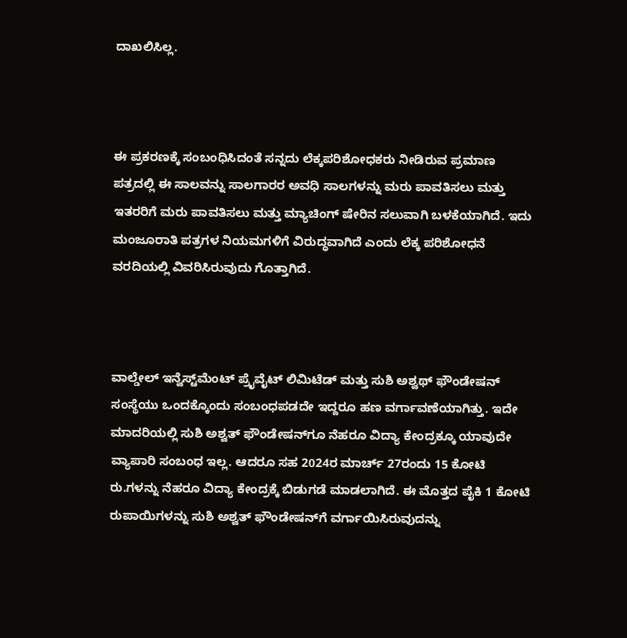ದಾಖಲಿಸಿಲ್ಲ.



ಈ ಪ್ರಕರಣಕ್ಕೆ ಸಂಬಂಧಿಸಿದಂತೆ ಸನ್ನದು ಲೆಕ್ಕಪರಿಶೋಧಕರು ನೀಡಿರುವ ಪ್ರಮಾಣ ಪತ್ರದಲ್ಲಿ ಈ ಸಾಲವನ್ನು ಸಾಲಗಾರರ ಅವಧಿ ಸಾಲಗಳನ್ನು ಮರು ಪಾವತಿಸಲು ಮತ್ತು ಇತರರಿಗೆ ಮರು ಪಾವತಿಸಲು ಮತ್ತು ಮ್ಯಾಚಿಂಗ್‌ ಷೇರಿನ ಸಲುವಾಗಿ ಬಳಕೆಯಾಗಿದೆ. ಇದು ಮಂಜೂರಾತಿ ಪತ್ರಗಳ ನಿಯಮಗಳಿಗೆ ವಿರುದ್ಧವಾಗಿದೆ ಎಂದು ಲೆಕ್ಕ ಪರಿಶೋಧನೆ ವರದಿಯಲ್ಲಿ ವಿವರಿಸಿರುವುದು ಗೊತ್ತಾಗಿದೆ.



ವಾಲ್ಡೇಲ್‌ ಇನ್ವೆಸ್ಟ್‌ಮೆಂಟ್‌ ಪ್ರೈವೈಟ್‌ ಲಿಮಿಟೆಡ್ ಮತ್ತು ಸುಶಿ ಅಶ್ವಥ್‌ ಫೌಂಡೇಷನ್‌ ಸಂಸ್ಥೆಯು ಒಂದಕ್ಕೊಂದು ಸಂಬಂಧಪಡದೇ ಇದ್ದರೂ ಹಣ ವರ್ಗಾವಣೆಯಾಗಿತ್ತು. ಇದೇ ಮಾದರಿಯಲ್ಲಿ ಸುಶಿ ಅಶ್ವತ್‌ ಫೌಂಡೇ‍ಷನ್‌ಗೂ ನೆಹರೂ ವಿದ್ಯಾ ಕೇಂದ್ರಕ್ಕೂ ಯಾವುದೇ ವ್ಯಾಪಾರಿ ಸಂಬಂಧ ಇಲ್ಲ. ಆದರೂ ಸಹ 2024ರ ಮಾರ್ಚ್‌ 27ರಂದು 15 ಕೋಟಿ ರು.ಗಳನ್ನು ನೆಹರೂ ವಿದ್ಯಾ ಕೇಂದ್ರಕ್ಕೆ ಬಿಡುಗಡೆ ಮಾಡಲಾಗಿದೆ. ಈ ಮೊತ್ತದ ಪೈಕಿ 1 ಕೋಟಿ ರುಪಾಯಿಗಳನ್ನು ಸುಶಿ ಅಶ್ವತ್‌ ಫೌಂಡೇಷನ್‌ಗೆ ವರ್ಗಾಯಿಸಿರುವುದನ್ನು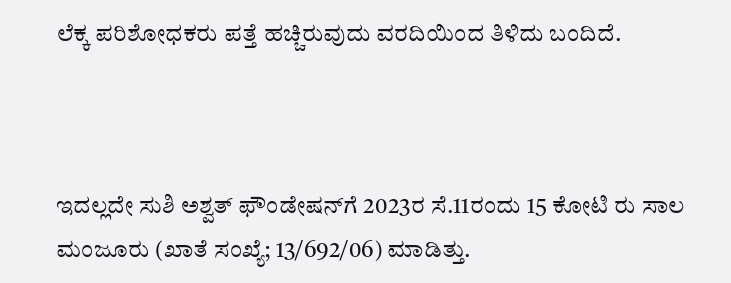ಲೆಕ್ಕ ಪರಿಶೋಧಕರು ಪತ್ತೆ ಹಚ್ಚಿರುವುದು ವರದಿಯಿಂದ ತಿಳಿದು ಬಂದಿದೆ.



ಇದಲ್ಲದೇ ಸುಶಿ ಅಶ್ವತ್‌ ಫೌಂಡೇಷನ್‌ಗೆ 2023ರ ಸೆ.11ರಂದು 15 ಕೋಟಿ ರು ಸಾಲ ಮಂಜೂರು (ಖಾತೆ ಸಂಖ್ಯೆ; 13/692/06) ಮಾಡಿತ್ತು.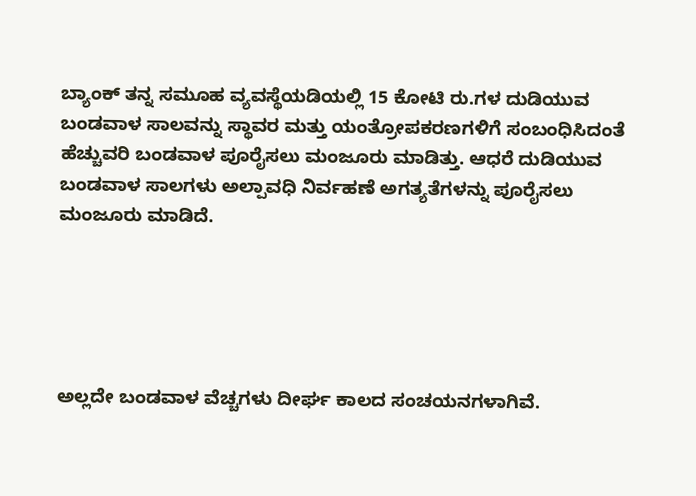ಬ್ಯಾಂಕ್‌ ತನ್ನ ಸಮೂಹ ವ್ಯವಸ್ಥೆಯಡಿಯಲ್ಲಿ 15 ಕೋಟಿ ರು.ಗಳ ದುಡಿಯುವ ಬಂಡವಾಳ ಸಾಲವನ್ನು ಸ್ಥಾವರ ಮತ್ತು ಯಂತ್ರೋಪಕರಣಗಳಿಗೆ ಸಂಬಂಧಿಸಿದಂತೆ ಹೆಚ್ಚುವರಿ ಬಂಡವಾಳ ಪೂರೈಸಲು ಮಂಜೂರು ಮಾಡಿತ್ತು. ಆಧರೆ ದುಡಿಯುವ ಬಂಡವಾಳ ಸಾಲಗಳು ಅಲ್ಪಾವಧಿ ನಿರ್ವಹಣೆ ಅಗತ್ಯತೆಗಳನ್ನು ಪೂರೈಸಲು ಮಂಜೂರು ಮಾಡಿದೆ.





ಅಲ್ಲದೇ ಬಂಡವಾಳ ವೆಚ್ಚಗಳು ದೀರ್ಘ ಕಾಲದ ಸಂಚಯನಗಳಾಗಿವೆ.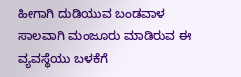ಹೀಗಾಗಿ ದುಡಿಯುವ ಬಂಡವಾಳ ಸಾಲವಾಗಿ ಮಂಜೂರು ಮಾಡಿರುವ ಈ ವ್ಯವಸ್ಥೆಯು ಬಳಕೆಗೆ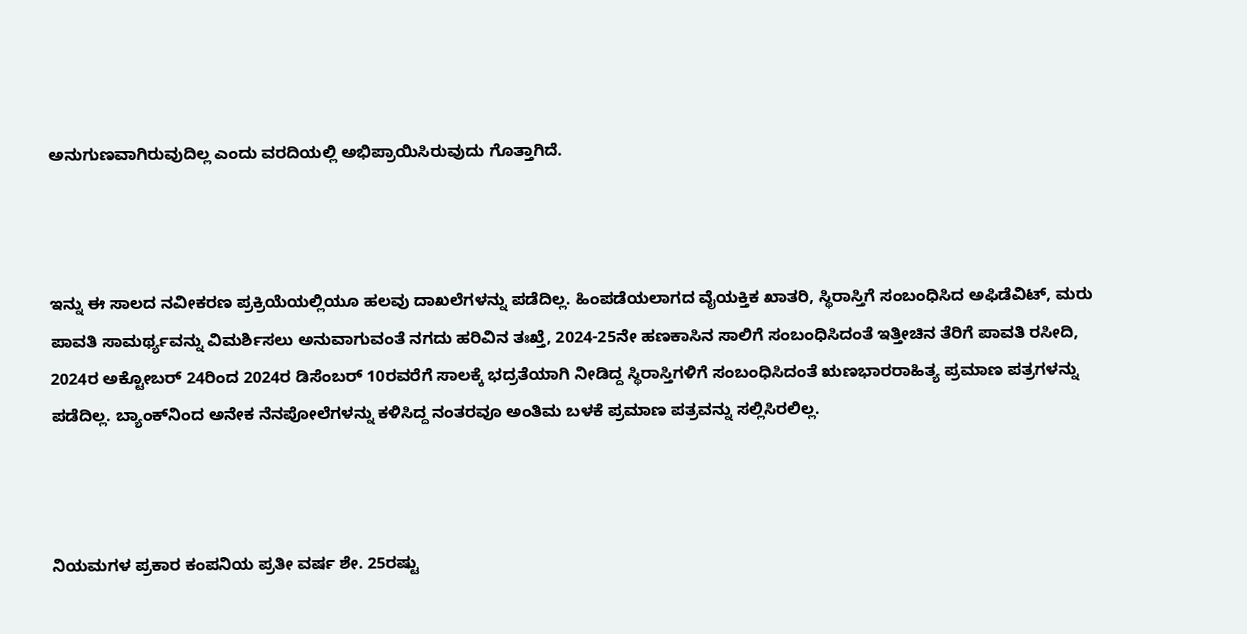ಅನುಗುಣವಾಗಿರುವುದಿಲ್ಲ ಎಂದು ವರದಿಯಲ್ಲಿ ಅಭಿಪ್ರಾಯಿಸಿರುವುದು ಗೊತ್ತಾಗಿದೆ.



ಇನ್ನು ಈ ಸಾಲದ ನವೀಕರಣ ಪ್ರಕ್ರಿಯೆಯಲ್ಲಿಯೂ ಹಲವು ದಾಖಲೆಗಳನ್ನು ಪಡೆದಿಲ್ಲ. ಹಿಂಪಡೆಯಲಾಗದ ವೈಯಕ್ತಿಕ ಖಾತರಿ, ಸ್ಥಿರಾಸ್ತಿಗೆ ಸಂಬಂಧಿಸಿದ ಅಫಿಡೆವಿಟ್‌, ಮರು ಪಾವತಿ ಸಾಮರ್ಥ್ಯವನ್ನು ವಿಮರ್ಶಿಸಲು ಅನುವಾಗುವಂತೆ ನಗದು ಹರಿವಿನ ತಃಖ್ತೆ, 2024-25ನೇ ಹಣಕಾಸಿನ ಸಾಲಿಗೆ ಸಂಬಂಧಿಸಿದಂತೆ ಇತ್ತೀಚಿನ ತೆರಿಗೆ ಪಾವತಿ ರಸೀದಿ, 2024ರ ಅಕ್ಟೋಬರ್‍‌ 24ರಿಂದ 2024ರ ಡಿಸೆಂಬರ್‍‌ 10ರವರೆಗೆ ಸಾಲಕ್ಕೆ ಭದ್ರತೆಯಾಗಿ ನೀಡಿದ್ದ ಸ್ಥಿರಾಸ್ತಿಗಳಿಗೆ ಸಂಬಂಧಿಸಿದಂತೆ ಋಣಭಾರರಾಹಿತ್ಯ ಪ್ರಮಾಣ ಪತ್ರಗಳನ್ನು ಪಡೆದಿಲ್ಲ. ಬ್ಯಾಂಕ್‌ನಿಂದ ಅನೇಕ ನೆನಪೋಲೆಗಳನ್ನು ಕಳಿಸಿದ್ದ ನಂತರವೂ ಅಂತಿಮ ಬಳಕೆ ಪ್ರಮಾಣ ಪತ್ರವನ್ನು ಸಲ್ಲಿಸಿರಲಿಲ್ಲ.



ನಿಯಮಗಳ ಪ್ರಕಾರ ಕಂಪನಿಯ ಪ್ರತೀ ವರ್ಷ ಶೇ. 25ರಷ್ಟು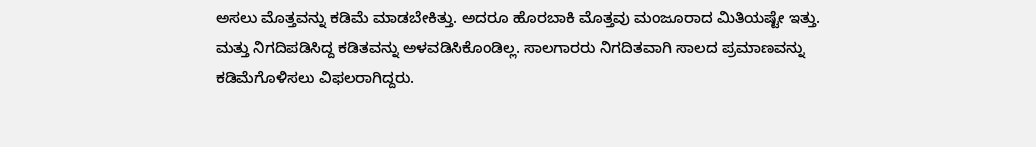ಅಸಲು ಮೊತ್ತವನ್ನು ಕಡಿಮೆ ಮಾಡಬೇಕಿತ್ತು. ಅದರೂ ಹೊರಬಾಕಿ ಮೊತ್ತವು ಮಂಜೂರಾದ ಮಿತಿಯಷ್ಟೇ ಇತ್ತು. ಮತ್ತು ನಿಗದಿಪಡಿಸಿದ್ದ ಕಡಿತವನ್ನು ಅಳವಡಿಸಿಕೊಂಡಿಲ್ಲ. ಸಾಲಗಾರರು ನಿಗದಿತವಾಗಿ ಸಾಲದ ಪ್ರಮಾಣವನ್ನು ಕಡಿಮೆಗೊಳಿಸಲು ವಿಫಲರಾಗಿದ್ದರು.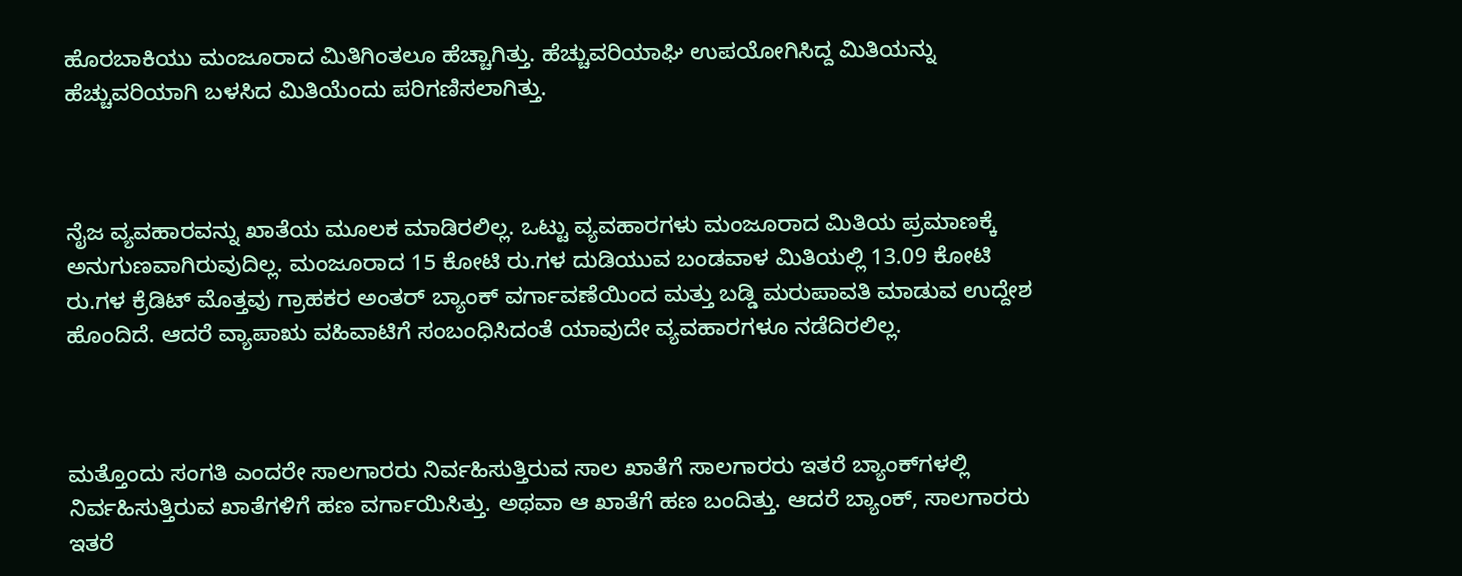ಹೊರಬಾಕಿಯು ಮಂಜೂರಾದ ಮಿತಿಗಿಂತಲೂ ಹೆಚ್ಚಾಗಿತ್ತು. ಹೆಚ್ಚುವರಿಯಾಘಿ ಉಪಯೋಗಿಸಿದ್ದ ಮಿತಿಯನ್ನು ಹೆಚ್ಚುವರಿಯಾಗಿ ಬಳಸಿದ ಮಿತಿಯೆಂದು ಪರಿಗಣಿಸಲಾಗಿತ್ತು.



ನೈಜ ವ್ಯವಹಾರವನ್ನು ಖಾತೆಯ ಮೂಲಕ ಮಾಡಿರಲಿಲ್ಲ. ಒಟ್ಟು ವ್ಯವಹಾರಗಳು ಮಂಜೂರಾದ ಮಿತಿಯ ಪ್ರಮಾಣಕ್ಕೆ ಅನುಗುಣವಾಗಿರುವುದಿಲ್ಲ. ಮಂಜೂರಾದ 15 ಕೋಟಿ ರು.ಗಳ ದುಡಿಯುವ ಬಂಡವಾಳ ಮಿತಿಯಲ್ಲಿ 13.09 ಕೋಟಿ ರು.ಗಳ ಕ್ರೆಡಿಟ್‌ ಮೊತ್ತವು ಗ್ರಾಹಕರ ಅಂತರ್‍‌ ಬ್ಯಾಂಕ್‌ ವರ್ಗಾವಣೆಯಿಂದ ಮತ್ತು ಬಡ್ಡಿ ಮರುಪಾವತಿ ಮಾಡುವ ಉದ್ದೇಶ ಹೊಂದಿದೆ. ಆದರೆ ವ್ಯಾಪಾಋ ವಹಿವಾಟಿಗೆ ಸಂಬಂಧಿಸಿದಂತೆ ಯಾವುದೇ ವ್ಯವಹಾರಗಳೂ ನಡೆದಿರಲಿಲ್ಲ.



ಮತ್ತೊಂದು ಸಂಗತಿ ಎಂದರೇ ಸಾಲಗಾರರು ನಿರ್ವಹಿಸುತ್ತಿರುವ ಸಾಲ ಖಾತೆಗೆ ಸಾಲಗಾರರು ಇತರೆ ಬ್ಯಾಂಕ್‌ಗಳಲ್ಲಿ ನಿರ್ವಹಿಸುತ್ತಿರುವ ಖಾತೆಗಳಿಗೆ ಹಣ ವರ್ಗಾಯಿಸಿತ್ತು. ಅಥವಾ ಆ ಖಾತೆಗೆ ಹಣ ಬಂದಿತ್ತು. ಆದರೆ ಬ್ಯಾಂಕ್‌, ಸಾಲಗಾರರು ಇತರೆ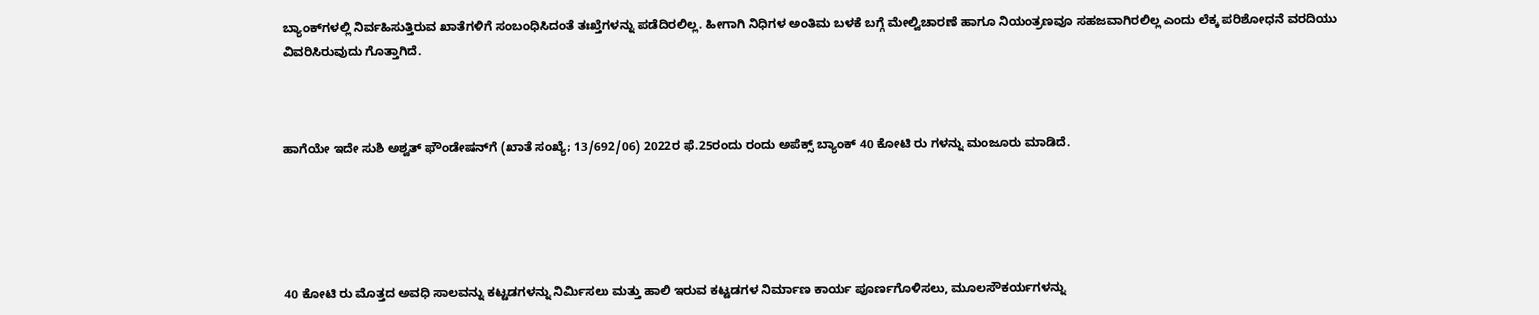ಬ್ಯಾಂಕ್‌ಗಳಲ್ಲಿ ನಿರ್ವಹಿಸುತ್ತಿರುವ ಖಾತೆಗಳಿಗೆ ಸಂಬಂಧಿಸಿದಂತೆ ತಃಖ್ತೆಗಳನ್ನು ಪಡೆದಿರಲಿಲ್ಲ. ಹೀಗಾಗಿ ನಿಧಿಗಳ ಅಂತಿಮ ಬಳಕೆ ಬಗ್ಗೆ ಮೇಲ್ವಿಚಾರಣೆ ಹಾಗೂ ನಿಯಂತ್ರಣವೂ ಸಹಜವಾಗಿರಲಿಲ್ಲ ಎಂದು ಲೆಕ್ಕ ಪರಿಶೋಧನೆ ವರದಿಯು ವಿವರಿಸಿರುವುದು ಗೊತ್ತಾಗಿದೆ.



ಹಾಗೆಯೇ ಇದೇ ಸುಶಿ ಅಶ್ವತ್‌ ಫೌಂಡೇಷನ್‌ಗೆ (ಖಾತೆ ಸಂಖ್ಯೆ; 13/692/06) 2022ರ ಫೆ.25ರಂದು ರಂದು ಅಪೆಕ್ಸ್‌ ಬ್ಯಾಂಕ್‌ 40 ಕೋಟಿ ರು ಗಳನ್ನು ಮಂಜೂರು ಮಾಡಿದೆ.





40 ಕೋಟಿ ರು ಮೊತ್ತದ ಅವಧಿ ಸಾಲವನ್ನು ಕಟ್ಟಡಗಳನ್ನು ನಿರ್ಮಿಸಲು ಮತ್ತು ಹಾಲಿ ಇರುವ ಕಟ್ಟಡಗಳ ನಿರ್ಮಾಣ ಕಾರ್ಯ ಪೂರ್ಣಗೊಳಿಸಲು, ಮೂಲಸೌಕರ್ಯಗಳನ್ನು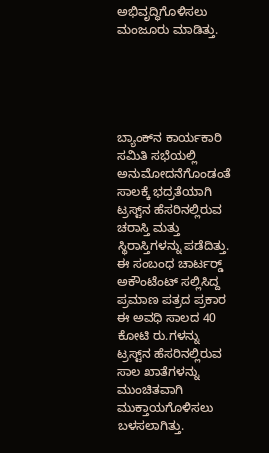ಅಭಿವೃದ್ಧಿಗೊಳಿಸಲು ಮಂಜೂರು ಮಾಡಿತ್ತು.





ಬ್ಯಾಂಕ್‌ನ ಕಾರ್ಯಕಾರಿ ಸಮಿತಿ ಸಭೆಯಲ್ಲಿ ಅನುಮೋದನೆಗೊಂಡಂತೆ ಸಾಲಕ್ಕೆ ಭದ್ರತೆಯಾಗಿ ಟ್ರಸ್ಟ್‌ನ ಹೆಸರಿನಲ್ಲಿರುವ ಚರಾಸ್ತಿ ಮತ್ತು ಸ್ಥಿರಾಸ್ತಿಗಳನ್ನು ಪಡೆದಿತ್ತು. ಈ ಸಂಬಂಧ ಚಾರ್ಟರ್‍ಡ್‌ ಅಕೌಂಟೆಂಟ್‌ ಸಲ್ಲಿಸಿದ್ದ ಪ್ರಮಾಣ ಪತ್ರದ ಪ್ರಕಾರ ಈ ಅವಧಿ ಸಾಲದ 40 ಕೋಟಿ ರು.ಗಳನ್ನು ಟ್ರಸ್ಟ್‌ನ ಹೆಸರಿನಲ್ಲಿರುವ ಸಾಲ ಖಾತೆಗಳನ್ನು ಮುಂಚಿತವಾಗಿ ಮುಕ್ತಾಯಗೊಳಿಸಲು ಬಳಸಲಾಗಿತ್ತು.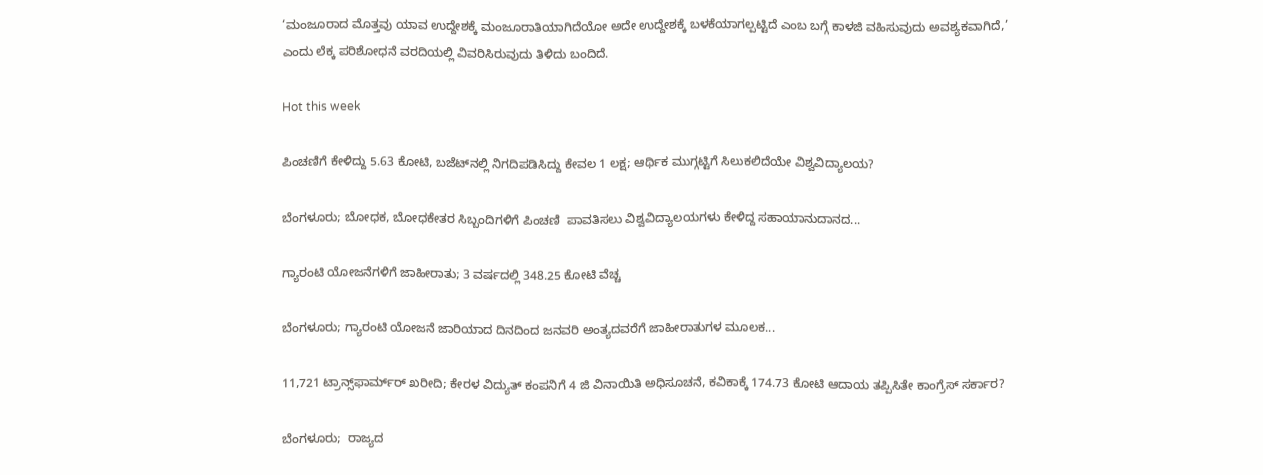‘ಮಂಜೂರಾದ ಮೊತ್ತವು ಯಾವ ಉದ್ದೇಶಕ್ಕೆ ಮಂಜೂರಾತಿಯಾಗಿದೆಯೋ ಅದೇ ಉದ್ದೇಶಕ್ಕೆ ಬಳಕೆಯಾಗಲ್ಪಟ್ಟಿದೆ ಎಂಬ ಬಗ್ಗೆ ಕಾಳಜಿ ವಹಿಸುವುದು ಅವಶ್ಯಕವಾಗಿದೆ,’ ಎಂದು ಲೆಕ್ಕ ಪರಿಶೋಧನೆ ವರದಿಯಲ್ಲಿ ವಿವರಿಸಿರುವುದು ತಿಳಿದು ಬಂದಿದೆ.

Hot this week

ಪಿಂಚಣಿಗೆ ಕೇಳಿದ್ದು 5.63 ಕೋಟಿ, ಬಜೆಟ್‌ನಲ್ಲಿ ನಿಗದಿಪಡಿಸಿದ್ದು ಕೇವಲ 1 ಲಕ್ಷ; ಆರ್ಥಿಕ ಮುಗ್ಗಟ್ಟಿಗೆ ಸಿಲುಕಲಿದೆಯೇ ವಿಶ್ವವಿದ್ಯಾಲಯ?

ಬೆಂಗಳೂರು; ಬೋಧಕ, ಬೋಧಕೇತರ ಸಿಬ್ಬಂದಿಗಳಿಗೆ ಪಿಂಚಣಿ  ಪಾವತಿಸಲು ವಿಶ್ವವಿದ್ಯಾಲಯಗಳು ಕೇಳಿದ್ದ ಸಹಾಯಾನುದಾನದ...

ಗ್ಯಾರಂಟಿ ಯೋಜನೆಗಳಿಗೆ ಜಾಹೀರಾತು; 3 ವರ್ಷದಲ್ಲಿ 348.25 ಕೋಟಿ ವೆಚ್ಚ

ಬೆಂಗಳೂರು; ಗ್ಯಾರಂಟಿ ಯೋಜನೆ ಜಾರಿಯಾದ ದಿನದಿಂದ ಜನವರಿ ಅಂತ್ಯದವರೆಗೆ ಜಾಹೀರಾತುಗಳ ಮೂಲಕ...

11,721 ಟ್ರಾನ್ಸ್‌ಫಾರ್ಮ್‌ರ್ ಖರೀದಿ; ಕೇರಳ ವಿದ್ಯುತ್ ಕಂಪನಿಗೆ 4 ಜಿ ವಿನಾಯಿತಿ ಅಧಿಸೂಚನೆ, ಕವಿಕಾಕ್ಕೆ 174.73 ಕೋಟಿ ಆದಾಯ ತಪ್ಪಿಸಿತೇ ಕಾಂಗ್ರೆಸ್ ಸರ್ಕಾರ?

ಬೆಂಗಳೂರು;  ರಾಜ್ಯದ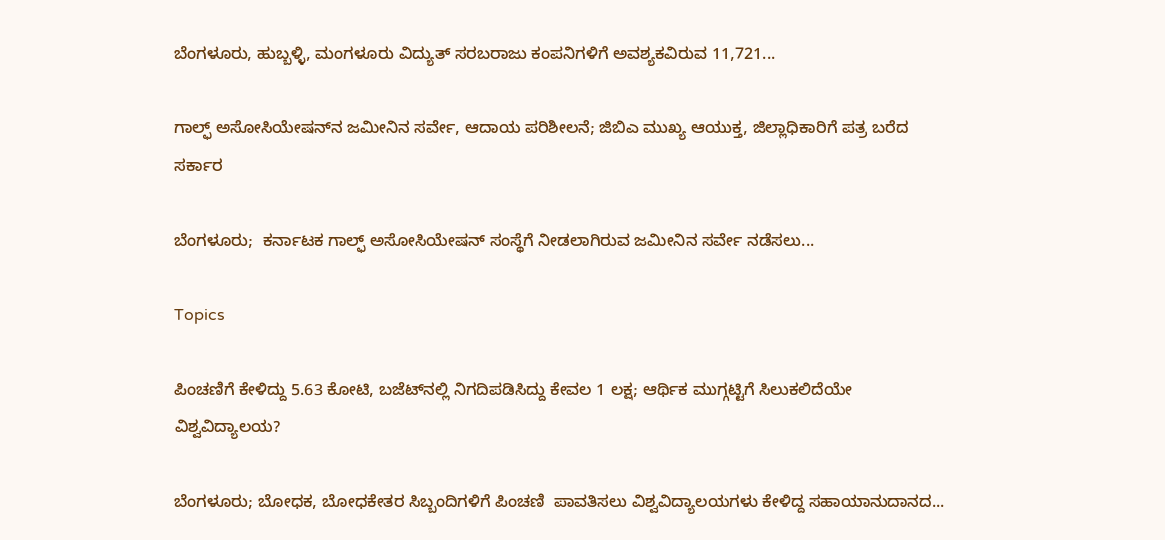ಬೆಂಗಳೂರು, ಹುಬ್ಬಳ್ಳಿ, ಮಂಗಳೂರು ವಿದ್ಯುತ್ ಸರಬರಾಜು ಕಂಪನಿಗಳಿಗೆ ಅವಶ್ಯಕವಿರುವ 11,721...

ಗಾಲ್ಫ್‌ ಅಸೋಸಿಯೇಷನ್‌ನ ಜಮೀನಿನ ಸರ್ವೇ, ಆದಾಯ ಪರಿಶೀಲನೆ; ಜಿಬಿಎ ಮುಖ್ಯ ಆಯುಕ್ತ, ಜಿಲ್ಲಾಧಿಕಾರಿಗೆ ಪತ್ರ ಬರೆದ ಸರ್ಕಾರ

ಬೆಂಗಳೂರು;  ಕರ್ನಾಟಕ ಗಾಲ್ಫ್‌ ಅಸೋಸಿಯೇಷನ್ ಸಂಸ್ಥೆಗೆ ನೀಡಲಾಗಿರುವ ಜಮೀನಿನ ಸರ್ವೇ ನಡೆಸಲು...

Topics

ಪಿಂಚಣಿಗೆ ಕೇಳಿದ್ದು 5.63 ಕೋಟಿ, ಬಜೆಟ್‌ನಲ್ಲಿ ನಿಗದಿಪಡಿಸಿದ್ದು ಕೇವಲ 1 ಲಕ್ಷ; ಆರ್ಥಿಕ ಮುಗ್ಗಟ್ಟಿಗೆ ಸಿಲುಕಲಿದೆಯೇ ವಿಶ್ವವಿದ್ಯಾಲಯ?

ಬೆಂಗಳೂರು; ಬೋಧಕ, ಬೋಧಕೇತರ ಸಿಬ್ಬಂದಿಗಳಿಗೆ ಪಿಂಚಣಿ  ಪಾವತಿಸಲು ವಿಶ್ವವಿದ್ಯಾಲಯಗಳು ಕೇಳಿದ್ದ ಸಹಾಯಾನುದಾನದ...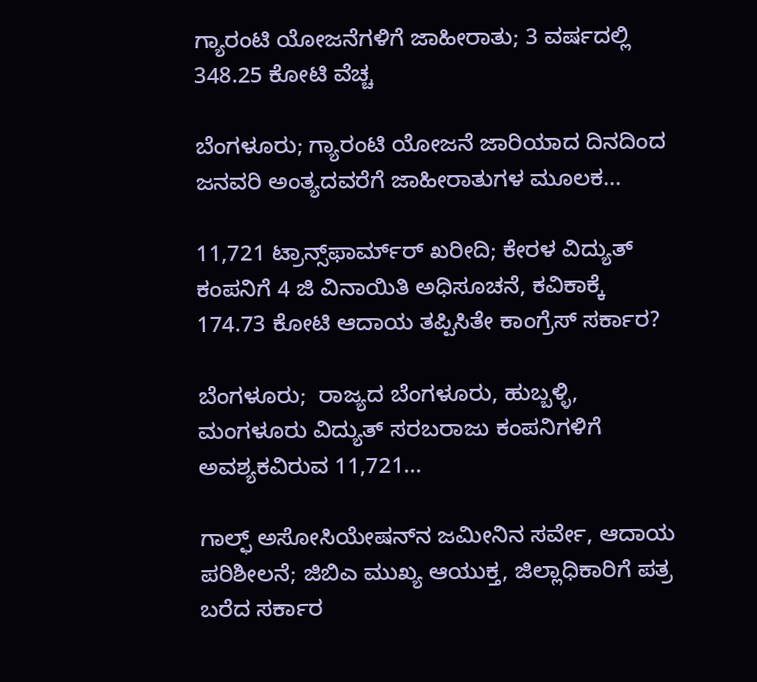ಗ್ಯಾರಂಟಿ ಯೋಜನೆಗಳಿಗೆ ಜಾಹೀರಾತು; 3 ವರ್ಷದಲ್ಲಿ 348.25 ಕೋಟಿ ವೆಚ್ಚ

ಬೆಂಗಳೂರು; ಗ್ಯಾರಂಟಿ ಯೋಜನೆ ಜಾರಿಯಾದ ದಿನದಿಂದ ಜನವರಿ ಅಂತ್ಯದವರೆಗೆ ಜಾಹೀರಾತುಗಳ ಮೂಲಕ...

11,721 ಟ್ರಾನ್ಸ್‌ಫಾರ್ಮ್‌ರ್ ಖರೀದಿ; ಕೇರಳ ವಿದ್ಯುತ್ ಕಂಪನಿಗೆ 4 ಜಿ ವಿನಾಯಿತಿ ಅಧಿಸೂಚನೆ, ಕವಿಕಾಕ್ಕೆ 174.73 ಕೋಟಿ ಆದಾಯ ತಪ್ಪಿಸಿತೇ ಕಾಂಗ್ರೆಸ್ ಸರ್ಕಾರ?

ಬೆಂಗಳೂರು;  ರಾಜ್ಯದ ಬೆಂಗಳೂರು, ಹುಬ್ಬಳ್ಳಿ, ಮಂಗಳೂರು ವಿದ್ಯುತ್ ಸರಬರಾಜು ಕಂಪನಿಗಳಿಗೆ ಅವಶ್ಯಕವಿರುವ 11,721...

ಗಾಲ್ಫ್‌ ಅಸೋಸಿಯೇಷನ್‌ನ ಜಮೀನಿನ ಸರ್ವೇ, ಆದಾಯ ಪರಿಶೀಲನೆ; ಜಿಬಿಎ ಮುಖ್ಯ ಆಯುಕ್ತ, ಜಿಲ್ಲಾಧಿಕಾರಿಗೆ ಪತ್ರ ಬರೆದ ಸರ್ಕಾರ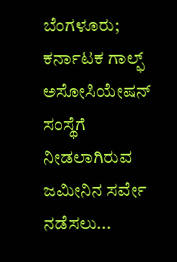ಬೆಂಗಳೂರು;  ಕರ್ನಾಟಕ ಗಾಲ್ಫ್‌ ಅಸೋಸಿಯೇಷನ್ ಸಂಸ್ಥೆಗೆ ನೀಡಲಾಗಿರುವ ಜಮೀನಿನ ಸರ್ವೇ ನಡೆಸಲು...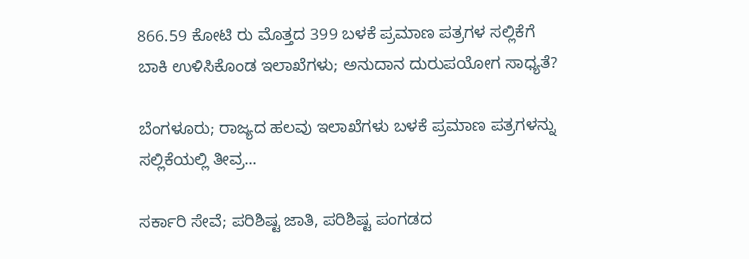866.59 ಕೋಟಿ ರು ಮೊತ್ತದ 399 ಬಳಕೆ ಪ್ರಮಾಣ ಪತ್ರಗಳ ಸಲ್ಲಿಕೆಗೆ ಬಾಕಿ ಉಳಿಸಿಕೊಂಡ ಇಲಾಖೆಗಳು; ಅನುದಾನ ದುರುಪಯೋಗ ಸಾಧ್ಯತೆ?

ಬೆಂಗಳೂರು; ರಾಜ್ಯದ ಹಲವು ಇಲಾಖೆಗಳು ಬಳಕೆ ಪ್ರಮಾಣ ಪತ್ರಗಳನ್ನು ಸಲ್ಲಿಕೆಯಲ್ಲಿ ತೀವ್ರ...

ಸರ್ಕಾರಿ ಸೇವೆ; ಪರಿಶಿಷ್ಟ ಜಾತಿ, ಪರಿಶಿಷ್ಟ ಪಂಗಡದ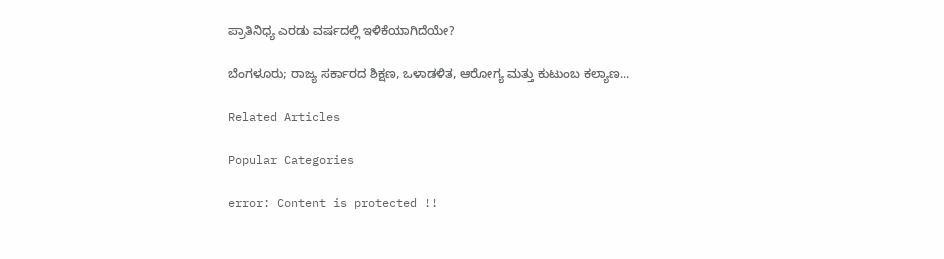ಪ್ರಾತಿನಿಧ್ಯ ಎರಡು ವರ್ಷದಲ್ಲಿ ಇಳಿಕೆಯಾಗಿದೆಯೇ?

ಬೆಂಗಳೂರು; ರಾಜ್ಯ ಸರ್ಕಾರದ ಶಿಕ್ಷಣ, ಒಳಾಡಳಿತ, ಆರೋಗ್ಯ ಮತ್ತು ಕುಟುಂಬ ಕಲ್ಯಾಣ...

Related Articles

Popular Categories

error: Content is protected !!